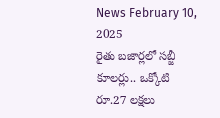News February 10, 2025
రైతు బజార్లలో సబ్జీ కూలర్లు.. ఒక్కోటి రూ.27 లక్షలు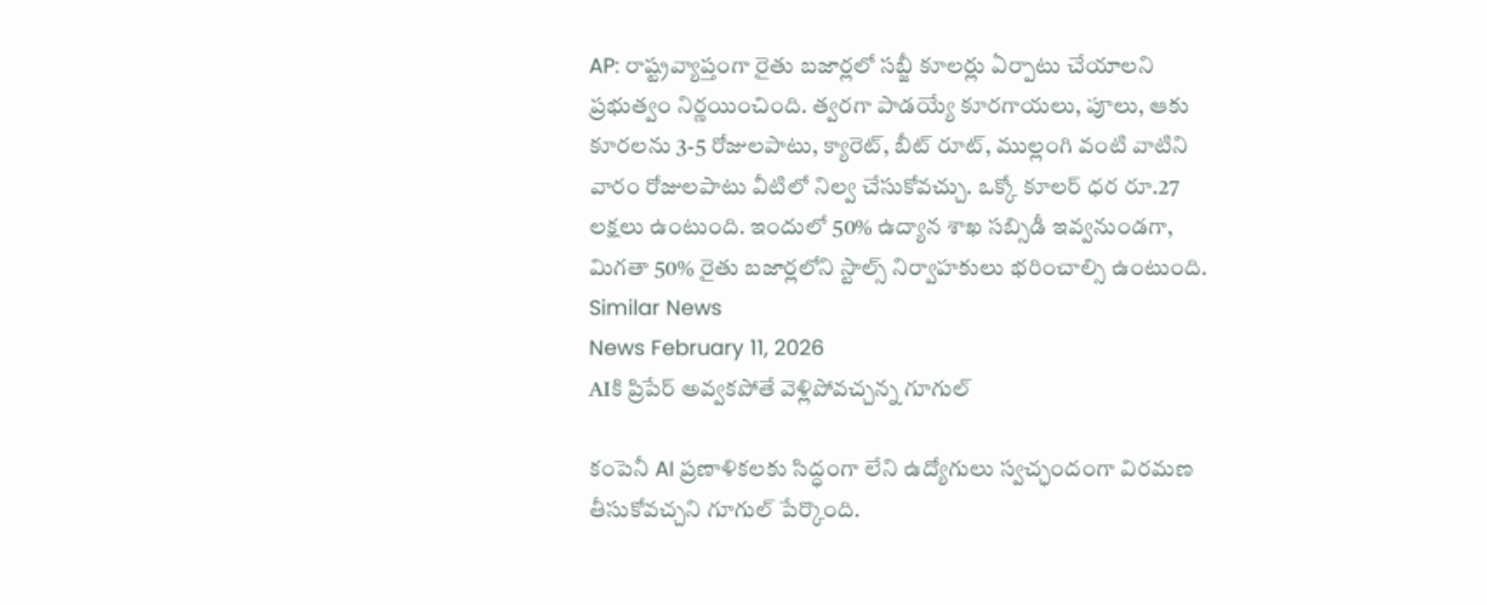AP: రాష్ట్రవ్యాప్తంగా రైతు బజార్లలో సబ్జీ కూలర్లు ఏర్పాటు చేయాలని ప్రభుత్వం నిర్ణయించింది. త్వరగా పాడయ్యే కూరగాయలు, పూలు, ఆకు కూరలను 3-5 రోజులపాటు, క్యారెట్, బీట్ రూట్, ముల్లంగి వంటి వాటిని వారం రోజులపాటు వీటిలో నిల్వ చేసుకోవచ్చు. ఒక్కో కూలర్ ధర రూ.27 లక్షలు ఉంటుంది. ఇందులో 50% ఉద్యాన శాఖ సబ్సిడీ ఇవ్వనుండగా, మిగతా 50% రైతు బజార్లలోని స్టాల్స్ నిర్వాహకులు భరించాల్సి ఉంటుంది.
Similar News
News February 11, 2026
AIకి ప్రిపేర్ అవ్వకపోతే వెళ్లిపోవచ్చన్న గూగుల్

కంపెనీ AI ప్రణాళికలకు సిద్ధంగా లేని ఉద్యోగులు స్వచ్ఛందంగా విరమణ తీసుకోవచ్చని గూగుల్ పేర్కొంది.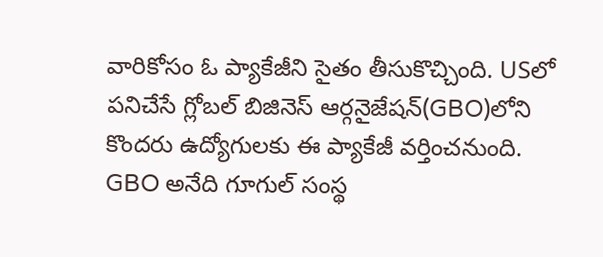వారికోసం ఓ ప్యాకేజీని సైతం తీసుకొచ్చింది. USలో పనిచేసే గ్లోబల్ బిజినెస్ ఆర్గనైజేషన్(GBO)లోని కొందరు ఉద్యోగులకు ఈ ప్యాకేజీ వర్తించనుంది. GBO అనేది గూగుల్ సంస్థ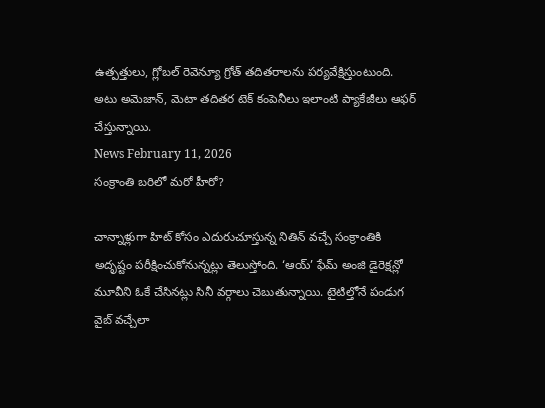ఉత్పత్తులు, గ్లోబల్ రెవెన్యూ గ్రోత్ తదితరాలను పర్యవేక్షిస్తుంటుంది. అటు అమెజాన్, మెటా తదితర టెక్ కంపెనీలు ఇలాంటి ప్యాకేజీలు ఆఫర్ చేస్తున్నాయి.
News February 11, 2026
సంక్రాంతి బరిలో మరో హీరో?

చాన్నాళ్లుగా హిట్ కోసం ఎదురుచూస్తున్న నితిన్ వచ్చే సంక్రాంతికి అదృష్టం పరీక్షించుకోనున్నట్లు తెలుస్తోంది. ‘ఆయ్’ ఫేమ్ అంజి డైరెక్షన్లో మూవీని ఓకే చేసినట్లు సినీ వర్గాలు చెబుతున్నాయి. టైటిల్తోనే పండుగ వైబ్ వచ్చేలా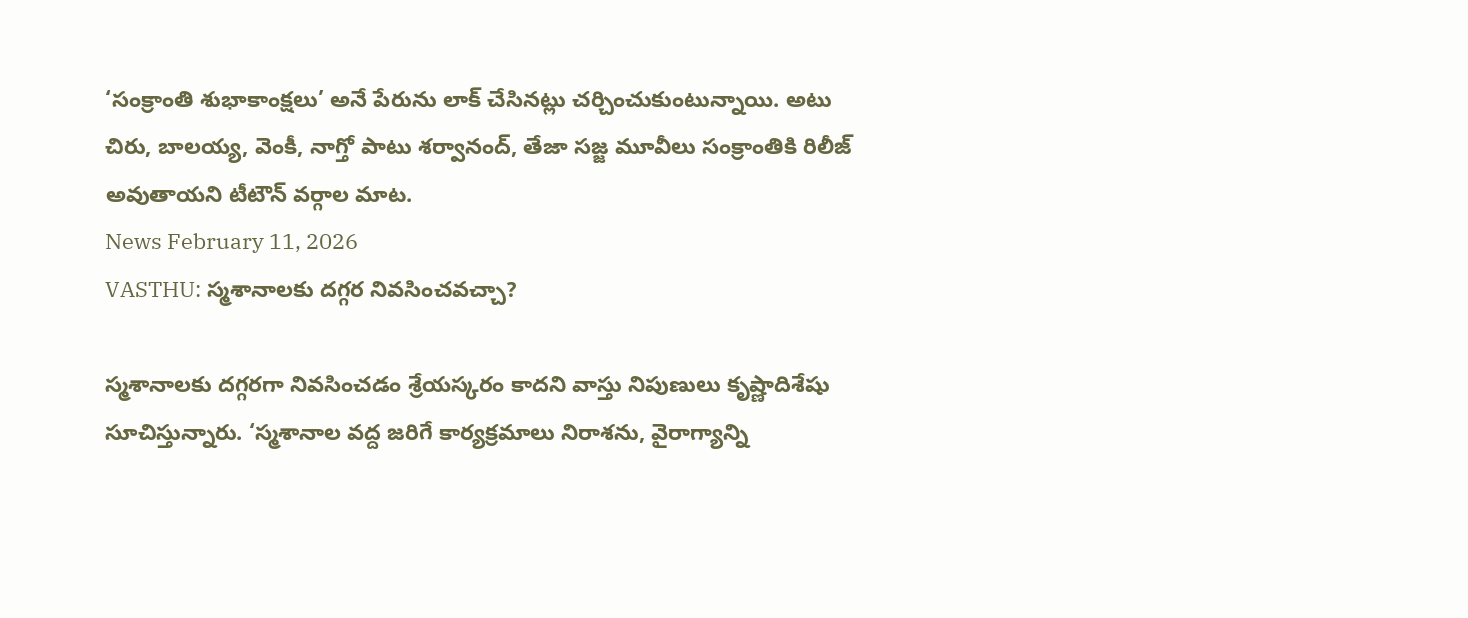‘సంక్రాంతి శుభాకాంక్షలు’ అనే పేరును లాక్ చేసినట్లు చర్చించుకుంటున్నాయి. అటు చిరు, బాలయ్య, వెంకీ, నాగ్తో పాటు శర్వానంద్, తేజా సజ్జ మూవీలు సంక్రాంతికి రిలీజ్ అవుతాయని టీటౌన్ వర్గాల మాట.
News February 11, 2026
VASTHU: స్మశానాలకు దగ్గర నివసించవచ్చా?

స్మశానాలకు దగ్గరగా నివసించడం శ్రేయస్కరం కాదని వాస్తు నిపుణులు కృష్ణాదిశేషు సూచిస్తున్నారు. ‘స్మశానాల వద్ద జరిగే కార్యక్రమాలు నిరాశను, వైరాగ్యాన్ని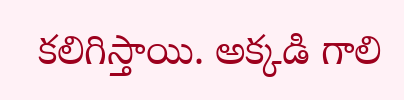కలిగిస్తాయి. అక్కడి గాలి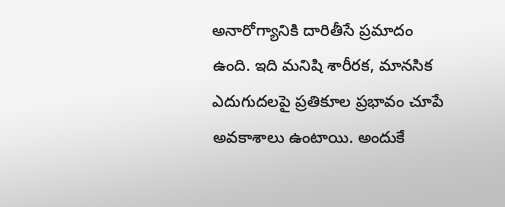అనారోగ్యానికి దారితీసే ప్రమాదం ఉంది. ఇది మనిషి శారీరక, మానసిక ఎదుగుదలపై ప్రతికూల ప్రభావం చూపే అవకాశాలు ఉంటాయి. అందుకే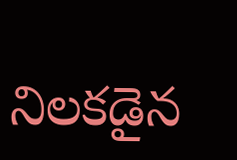నిలకడైన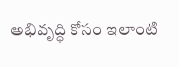అభివృద్ధి కోసం ఇలాంటి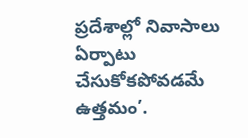ప్రదేశాల్లో నివాసాలు ఏర్పాటు చేసుకోకపోవడమే ఉత్తమం’.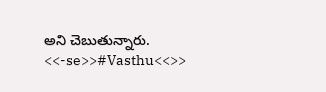అని చెబుతున్నారు. <<-se>>#Vasthu<<>>